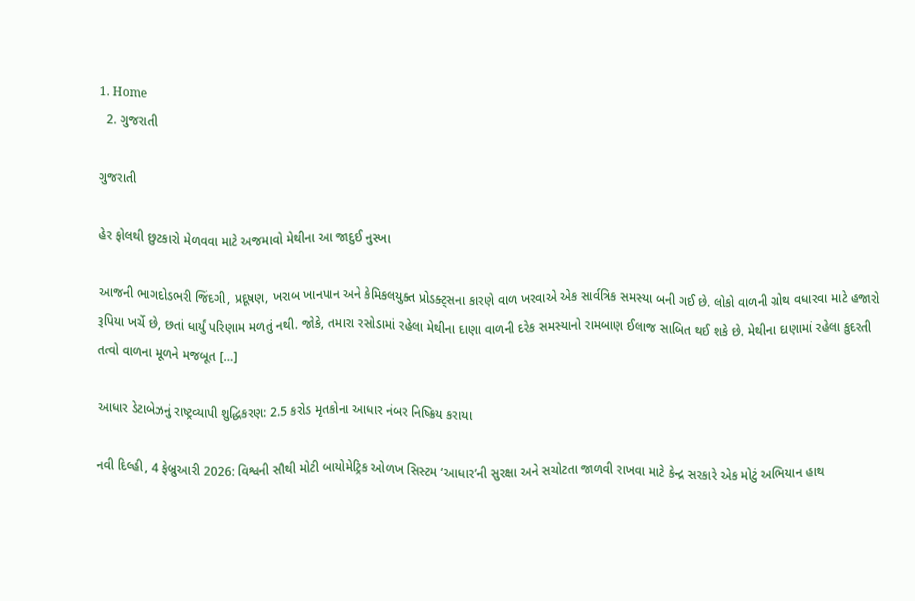1. Home
  2. ગુજરાતી

ગુજરાતી

હેર ફોલથી છુટકારો મેળવવા માટે અજમાવો મેથીના આ જાદુઈ નુસ્ખા

આજની ભાગદોડભરી જિંદગી, પ્રદૂષણ, ખરાબ ખાનપાન અને કેમિકલયુક્ત પ્રોડક્ટ્સના કારણે વાળ ખરવાએ એક સાર્વત્રિક સમસ્યા બની ગઈ છે. લોકો વાળની ગ્રોથ વધારવા માટે હજારો રૂપિયા ખર્ચે છે, છતાં ધાર્યું પરિણામ મળતું નથી. જોકે, તમારા રસોડામાં રહેલા મેથીના દાણા વાળની દરેક સમસ્યાનો રામબાણ ઈલાજ સાબિત થઈ શકે છે. મેથીના દાણામાં રહેલા કુદરતી તત્વો વાળના મૂળને મજબૂત […]

આધાર ડેટાબેઝનું રાષ્ટ્રવ્યાપી શુદ્ધિકરણ: 2.5 કરોડ મૃતકોના આધાર નંબર નિષ્ક્રિય કરાયા

નવી દિલ્હી, 4 ફેબ્રુઆરી 2026: વિશ્વની સૌથી મોટી બાયોમેટ્રિક ઓળખ સિસ્ટમ ‘આધાર’ની સુરક્ષા અને સચોટતા જાળવી રાખવા માટે કેન્દ્ર સરકારે એક મોટું અભિયાન હાથ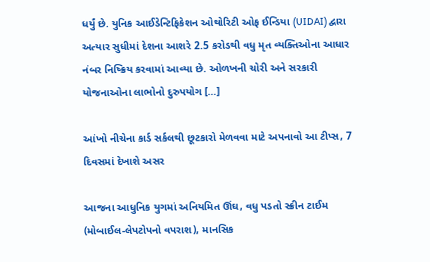ધર્યું છે. યુનિક આઈડેન્ટિફિકેશન ઓથોરિટી ઓફ ઈન્ડિયા (UIDAI) દ્વારા અત્યાર સુધીમાં દેશના આશરે 2.5 કરોડથી વધુ મૃત વ્યક્તિઓના આધાર નંબર નિષ્ક્રિય કરવામાં આવ્યા છે. ઓળખની ચોરી અને સરકારી યોજનાઓના લાભોનો દુરુપયોગ […]

આંખો નીચેના કાર્ડ સર્કલથી છૂટકારો મેળવવા માટે અપનાવો આ ટીપ્સ, 7 દિવસમાં દેખાશે અસર

આજના આધુનિક યુગમાં અનિયમિત ઊંઘ, વધુ પડતો સ્ક્રીન ટાઈમ (મોબાઈલ-લેપટોપનો વપરાશ), માનસિક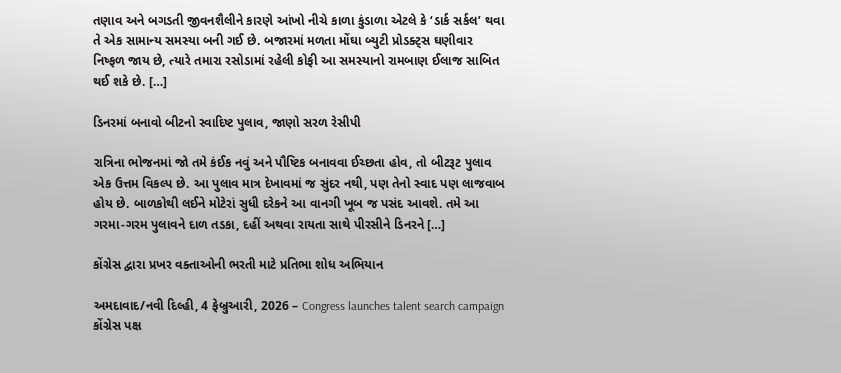તણાવ અને બગડતી જીવનશૈલીને કારણે આંખો નીચે કાળા કુંડાળા એટલે કે ‘ડાર્ક સર્કલ’ થવા તે એક સામાન્ય સમસ્યા બની ગઈ છે. બજારમાં મળતા મોંઘા બ્યુટી પ્રોડક્ટ્સ ઘણીવાર નિષ્ફળ જાય છે, ત્યારે તમારા રસોડામાં રહેલી કોફી આ સમસ્યાનો રામબાણ ઈલાજ સાબિત થઈ શકે છે. […]

ડિનરમાં બનાવો બીટનો સ્વાદિષ્ટ પુલાવ, જાણો સરળ રેસીપી

રાત્રિના ભોજનમાં જો તમે કંઈક નવું અને પૌષ્ટિક બનાવવા ઈચ્છતા હોવ, તો બીટરૂટ પુલાવ એક ઉત્તમ વિકલ્પ છે. આ પુલાવ માત્ર દેખાવમાં જ સુંદર નથી, પણ તેનો સ્વાદ પણ લાજવાબ હોય છે. બાળકોથી લઈને મોટેરાં સુધી દરેકને આ વાનગી ખૂબ જ પસંદ આવશે. તમે આ ગરમા-ગરમ પુલાવને દાળ તડકા, દહીં અથવા રાયતા સાથે પીરસીને ડિનરને […]

કોંગ્રેસ દ્વારા પ્રખર વક્તાઓની ભરતી માટે પ્રતિભા શોધ અભિયાન

અમદાવાદ/નવી દિલ્હી, 4 ફેબ્રુઆરી, 2026 – Congress launches talent search campaign કોંગ્રેસ પક્ષ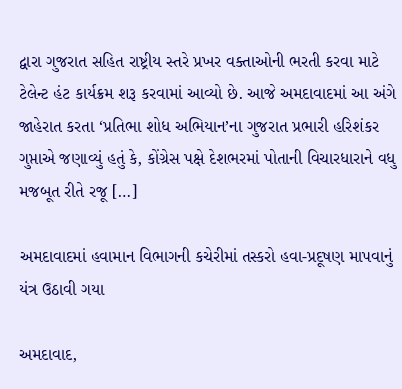દ્વારા ગુજરાત સહિત રાષ્ટ્રીય સ્તરે પ્રખર વક્તાઓની ભરતી કરવા માટે ટેલેન્ટ હંટ કાર્યક્રમ શરૂ કરવામાં આવ્યો છે. આજે અમદાવાદમાં આ અંગે જાહેરાત કરતા ‘પ્રતિભા શોધ અભિયાન’ના ગુજરાત પ્રભારી હરિશંકર ગુપ્તાએ જણાવ્યું હતું કે, કોંગ્રેસ પક્ષે દેશભરમાં પોતાની વિચારધારાને વધુ મજબૂત રીતે રજૂ […]

અમદાવાદમાં હવામાન વિભાગની કચેરીમાં તસ્કરો હવા-પ્રદૂષણ માપવાનું યંત્ર ઉઠાવી ગયા

અમદાવાદ,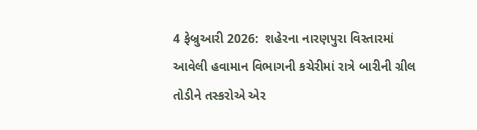4 ફેબ્રુઆરી 2026:  શહેરના નારણપુરા વિસ્તારમાં આવેલી હવામાન વિભાગની કચેરીમાં રાત્રે બારીની ગ્રીલ તોડીને તસ્કરોએ એર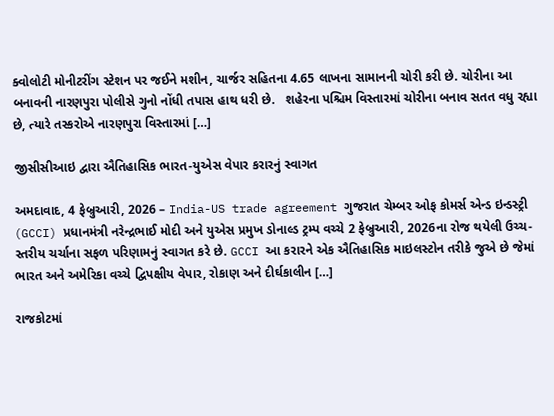ક્વોલોટી મોનીટરીંગ સ્ટેશન પર જઈને મશીન, ચાર્જર સહિતના 4.65 લાખના સામાનની ચોરી કરી છે. ચોરીના આ બનાવની નારણપુરા પોલીસે ગુનો નોંધી તપાસ હાથ ધરી છે.   શહેરના પશ્ચિમ વિસ્તારમાં ચોરીના બનાવ સતત વધુ રહ્યા છે, ત્યારે તસ્કરોએ નારણપુરા વિસ્તારમાં […]

જીસીસીઆઇ દ્વારા ઐતિહાસિક ભારત-યુએસ વેપાર કરારનું સ્વાગત

અમદાવાદ, 4 ફેબ્રુઆરી, 2026 – India-US trade agreement ગુજરાત ચેમ્બર ઓફ કોમર્સ એન્ડ ઇન્ડસ્ટ્રી (GCCI) પ્રધાનમંત્રી નરેન્દ્રભાઈ મોદી અને યુએસ પ્રમુખ ડોનાલ્ડ ટ્રમ્પ વચ્ચે 2 ફેબ્રુઆરી, 2026ના રોજ થયેલી ઉચ્ચ-સ્તરીય ચર્ચાના સફળ પરિણામનું સ્વાગત કરે છે. GCCI આ કરારને એક ઐતિહાસિક માઇલસ્ટોન તરીકે જુએ છે જેમાં ભારત અને અમેરિકા વચ્ચે દ્વિપક્ષીય વેપાર, રોકાણ અને દીર્ઘકાલીન […]

રાજકોટમાં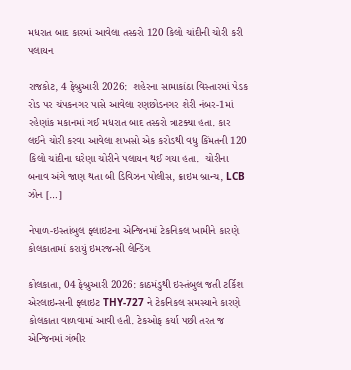મધરાત બાદ કારમાં આવેલા તસ્કરો 120 કિલો ચાંદીની ચોરી કરી પલાયન

રાજકોટ, 4 ફેબ્રુઆરી 2026:  શહેરના સામાકાંઠા વિસ્તારમાં પેડક રોડ પર ચંપકનગર પાસે આવેલા રણછોડનગર શેરી નંબર-1માં રહેણાંક મકાનમાં ગઈ મધરાત બાદ તસ્કરો ત્રાટક્યા હતા. કાર લઈને ચોરી કરવા આવેલા શખસો એક કરોડથી વધુ કિંમતની 120 કિલો ચાંદીના ઘરેણા ચોરીને પલાયન થઈ ગયા હતા.  ચોરીના બનાવ અંગે જાણ થતા બી ડિવિઝન પોલીસ, ક્રાઇમ બ્રાન્ચ, LCB ઝોન […]

નેપાળ-ઇસ્તાંબુલ ફ્લાઇટના એન્જિનમાં ટેકનિકલ ખામીને કારણે કોલકાતામાં કરાયું ઇમરજન્સી લેન્ડિંગ

કોલકાતા, 04 ફેબ્રુઆરી 2026: કાઠમંડુથી ઇસ્તંબુલ જતી ટર્કિશ એરલાઇન્સની ફ્લાઇટ THY-727 ને ટેકનિકલ સમસ્યાને કારણે કોલકાતા વાળવામાં આવી હતી. ટેકઓફ કર્યા પછી તરત જ એન્જિનમાં ગંભીર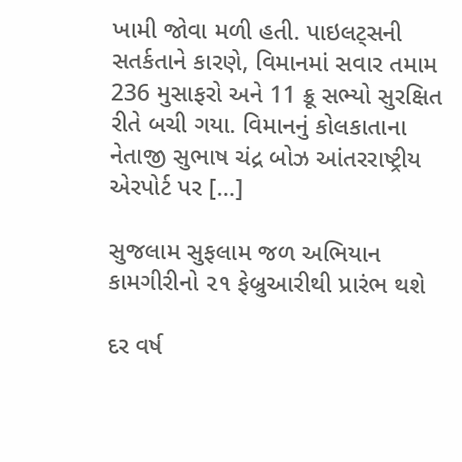ખામી જોવા મળી હતી. પાઇલટ્સની સતર્કતાને કારણે, વિમાનમાં સવાર તમામ 236 મુસાફરો અને 11 ક્રૂ સભ્યો સુરક્ષિત રીતે બચી ગયા. વિમાનનું કોલકાતાના નેતાજી સુભાષ ચંદ્ર બોઝ આંતરરાષ્ટ્રીય એરપોર્ટ પર […]

સુજલામ સુફલામ જળ અભિયાન કામગીરીનો ૨૧ ફેબ્રુઆરીથી પ્રારંભ થશે

દર વર્ષ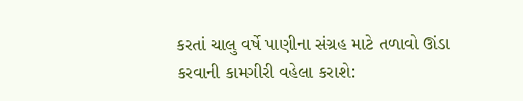કરતાં ચાલુ વર્ષે પાણીના સંગ્રહ માટે તળાવો ઊંડા કરવાની કામગીરી વહેલા કરાશે: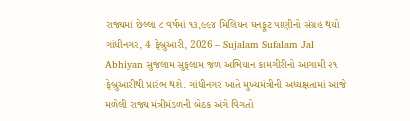રાજ્યમાં છેલ્લા ૮ વર્ષમાં ૧૩,૯૯૪ મિલિયન ઘનફૂટ પાણીનો સંગ્રહ થયો ગાંધીનગર, 4 ફેબ્રુઆરી, 2026 – Sujalam Sufalam Jal Abhiyan સુજલામ સુફલામ જળ અભિયાન કામગીરીનો આગામી ૨૧ ફેબ્રુઆરીથી પ્રારંભ થશે. ગાંધીનગર ખાતે મુખ્યમંત્રીની અધ્યક્ષતામાં આજે મળેલી રાજ્ય મંત્રીમંડળની બેઠક અંગે વિગતો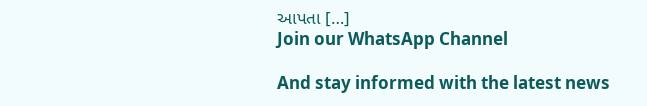આપતા […]
Join our WhatsApp Channel

And stay informed with the latest news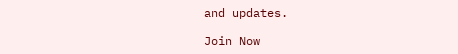and updates.

Join Now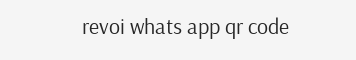revoi whats app qr code